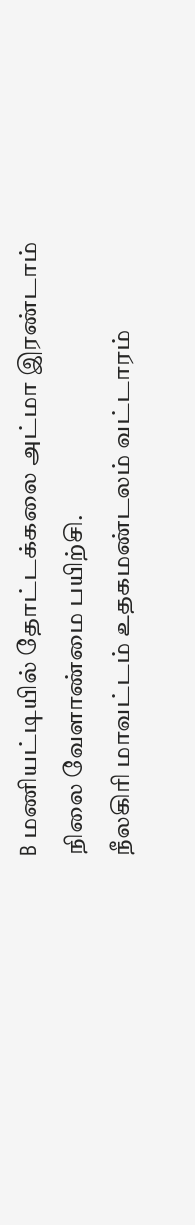B மணியட்டியில் தோட்டக்கலை அட்மா இரண்டாம் நிலை வேளாண்மை பயிற்சி.
நீலகிரி மாவட்டம் உதகமண்டலம் வட்டாரம்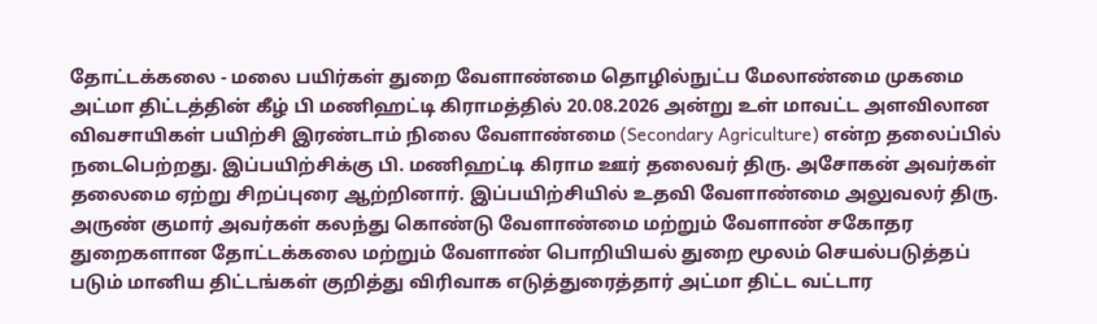தோட்டக்கலை - மலை பயிர்கள் துறை வேளாண்மை தொழில்நுட்ப மேலாண்மை முகமை அட்மா திட்டத்தின் கீழ் பி மணிஹட்டி கிராமத்தில் 20.08.2026 அன்று உள் மாவட்ட அளவிலான விவசாயிகள் பயிற்சி இரண்டாம் நிலை வேளாண்மை (Secondary Agriculture) என்ற தலைப்பில் நடைபெற்றது. இப்பயிற்சிக்கு பி. மணிஹட்டி கிராம ஊர் தலைவர் திரு. அசோகன் அவர்கள் தலைமை ஏற்று சிறப்புரை ஆற்றினார். இப்பயிற்சியில் உதவி வேளாண்மை அலுவலர் திரு. அருண் குமார் அவர்கள் கலந்து கொண்டு வேளாண்மை மற்றும் வேளாண் சகோதர துறைகளான தோட்டக்கலை மற்றும் வேளாண் பொறியியல் துறை மூலம் செயல்படுத்தப் படும் மானிய திட்டங்கள் குறித்து விரிவாக எடுத்துரைத்தார் அட்மா திட்ட வட்டார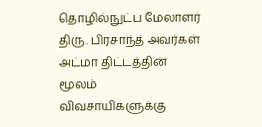தொழில்நுட்ப மேலாளர் திரு. பிரசாந்த் அவர்கள் அட்மா திட்டத்தின் மூலம் விவசாயிகளுக்கு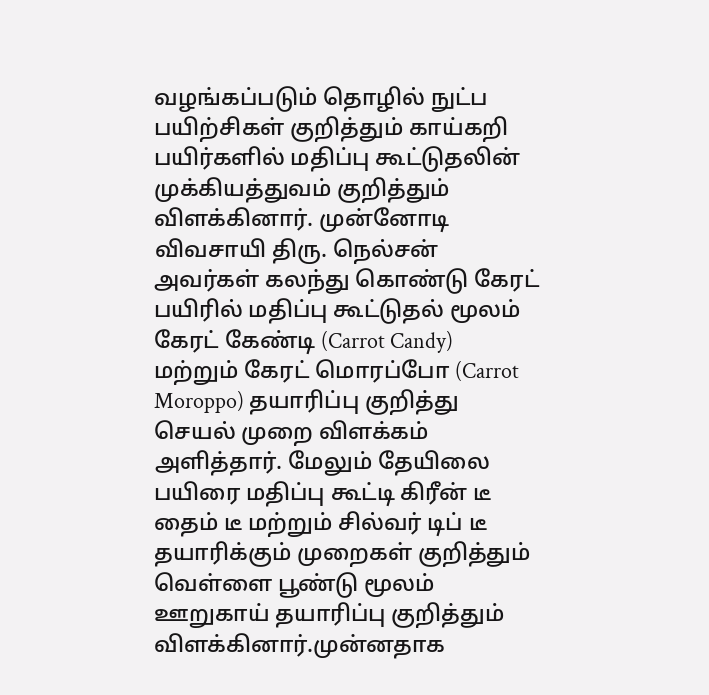வழங்கப்படும் தொழில் நுட்ப பயிற்சிகள் குறித்தும் காய்கறி பயிர்களில் மதிப்பு கூட்டுதலின் முக்கியத்துவம் குறித்தும் விளக்கினார். முன்னோடி விவசாயி திரு. நெல்சன் அவர்கள் கலந்து கொண்டு கேரட் பயிரில் மதிப்பு கூட்டுதல் மூலம் கேரட் கேண்டி (Carrot Candy) மற்றும் கேரட் மொரப்போ (Carrot Moroppo) தயாரிப்பு குறித்து செயல் முறை விளக்கம் அளித்தார். மேலும் தேயிலை பயிரை மதிப்பு கூட்டி கிரீன் டீ தைம் டீ மற்றும் சில்வர் டிப் டீ தயாரிக்கும் முறைகள் குறித்தும் வெள்ளை பூண்டு மூலம் ஊறுகாய் தயாரிப்பு குறித்தும் விளக்கினார்.முன்னதாக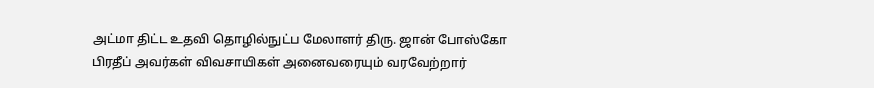அட்மா திட்ட உதவி தொழில்நுட்ப மேலாளர் திரு. ஜான் போஸ்கோ பிரதீப் அவர்கள் விவசாயிகள் அனைவரையும் வரவேற்றார்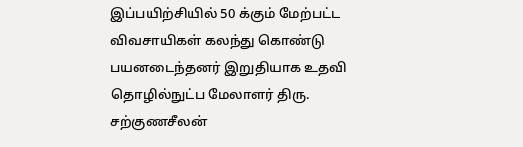இப்பயிற்சியில் 50 க்கும் மேற்பட்ட விவசாயிகள் கலந்து கொண்டு பயனடைந்தனர் இறுதியாக உதவி தொழில்நுட்ப மேலாளர் திரு. சற்குணசீலன்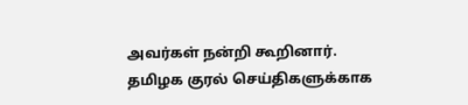அவர்கள் நன்றி கூறினார்.
தமிழக குரல் செய்திகளுக்காக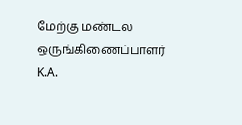மேற்கு மண்டல ஒருங்கிணைப்பாளர் K.A.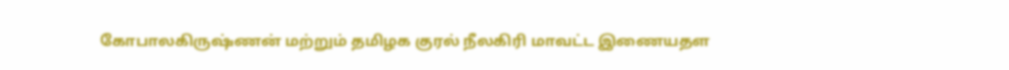கோபாலகிருஷ்ணன் மற்றும் தமிழக குரல் நீலகிரி மாவட்ட இணையதள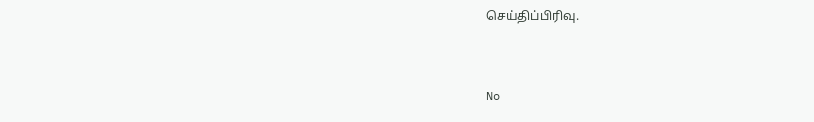செய்திப்பிரிவு.


No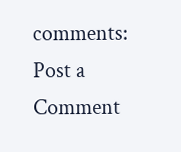comments:
Post a Comment